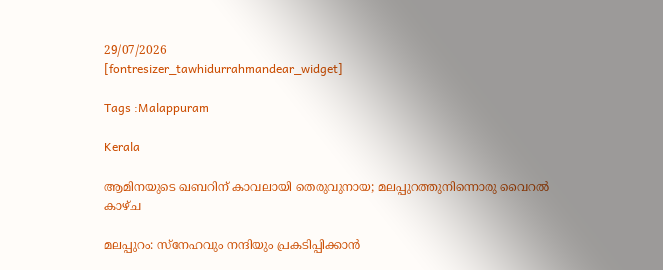29/07/2026
[fontresizer_tawhidurrahmandear_widget]

Tags :Malappuram

Kerala

ആമിനയുടെ ഖബറിന് കാവലായി തെരുവുനായ; മലപ്പുറത്തുനിന്നൊരു വൈറല്‍ കാഴ്ച

മലപ്പുറം: സ്‌നേഹവും നന്ദിയും പ്രകടിപ്പിക്കാൻ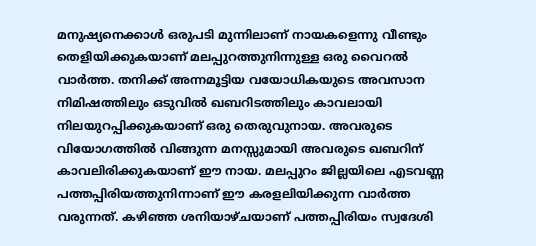മനുഷ്യനെക്കാൾ ഒരുപടി മുന്നിലാണ് നായകളെന്നു വീണ്ടും തെളിയിക്കുകയാണ് മലപ്പുറത്തുനിന്നുള്ള ഒരു വൈറൽ വാർത്ത. തനിക്ക് അന്നമൂട്ടിയ വയോധികയുടെ അവസാന നിമിഷത്തിലും ഒടുവിൽ ഖബറിടത്തിലും കാവലായി നിലയുറപ്പിക്കുകയാണ് ഒരു തെരുവുനായ. അവരുടെ വിയോഗത്തിൽ വിങ്ങുന്ന മനസ്സുമായി അവരുടെ ഖബറിന് കാവലിരിക്കുകയാണ് ഈ നായ. മലപ്പുറം ജില്ലയിലെ എടവണ്ണ പത്തപ്പിരിയത്തുനിന്നാണ് ഈ കരളലിയിക്കുന്ന വാർത്ത വരുന്നത്. കഴിഞ്ഞ ശനിയാഴ്ചയാണ് പത്തപ്പിരിയം സ്വദേശി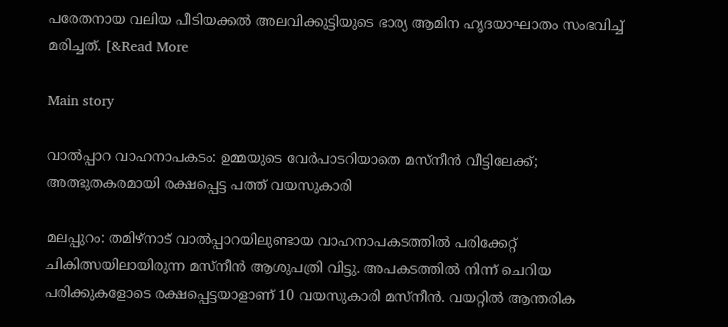പരേതനായ വലിയ പീടിയക്കൽ അലവിക്കുട്ടിയുടെ ഭാര്യ ആമിന ഹൃദയാഘാതം സംഭവിച്ച് മരിച്ചത്. [&Read More

Main story

വാൽപ്പാറ വാഹനാപകടം: ഉമ്മയുടെ വേർപാടറിയാതെ മസ്‌നീൻ വീട്ടിലേക്ക്; അത്ഭുതകരമായി രക്ഷപ്പെട്ട പത്ത് വയസുകാരി

മലപ്പുറം: തമിഴ്നാട് വാൽപ്പാറയിലുണ്ടായ വാഹനാപകടത്തിൽ പരിക്കേറ്റ് ചികിത്സയിലായിരുന്ന മസ്നീൻ ആശുപത്രി വിട്ടു. അപകടത്തില്‍ നിന്ന് ചെറിയ പരിക്കുകളോടെ രക്ഷപ്പെട്ടയാളാണ് 10 വയസുകാരി മസ്നീൻ. വയറ്റില്‍ ആന്തരിക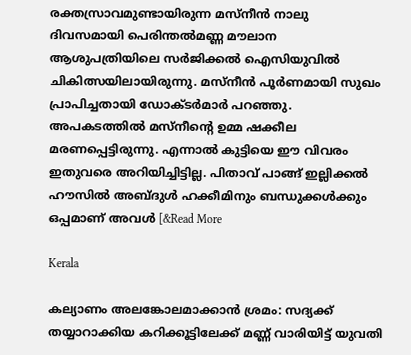രക്തസ്രാവമുണ്ടായിരുന്ന മസ്‌നീന്‍ നാലു ദിവസമായി പെരിന്തല്‍മണ്ണ മൗലാന ആശുപത്രിയിലെ സര്‍ജിക്കല്‍ ഐസിയുവില്‍ ചികിത്സയിലായിരുന്നു. മസ്‌നീന്‍ പൂര്‍ണമായി സുഖം പ്രാപിച്ചതായി ഡോക്ടര്‍മാര്‍ പറഞ്ഞു. അപകടത്തിൽ മസ്നീന്റെ ഉമ്മ ഷക്കീല മരണപ്പെട്ടിരുന്നു. എന്നാൽ കുട്ടിയെ ഈ വിവരം ഇതുവരെ അറിയിച്ചിട്ടില്ല. പിതാവ് പാങ്ങ് ഇല്ലിക്കല്‍ ഹൗസില്‍ അബ്ദുള്‍ ഹക്കീമിനും ബന്ധുക്കള്‍ക്കും ഒപ്പമാണ് അവള്‍ [&Read More

Kerala

കല്യാണം അലങ്കോലമാക്കാൻ ശ്രമം: സദ്യക്ക് തയ്യാറാക്കിയ കറിക്കൂട്ടിലേക്ക് മണ്ണ് വാരിയിട്ട് യുവതി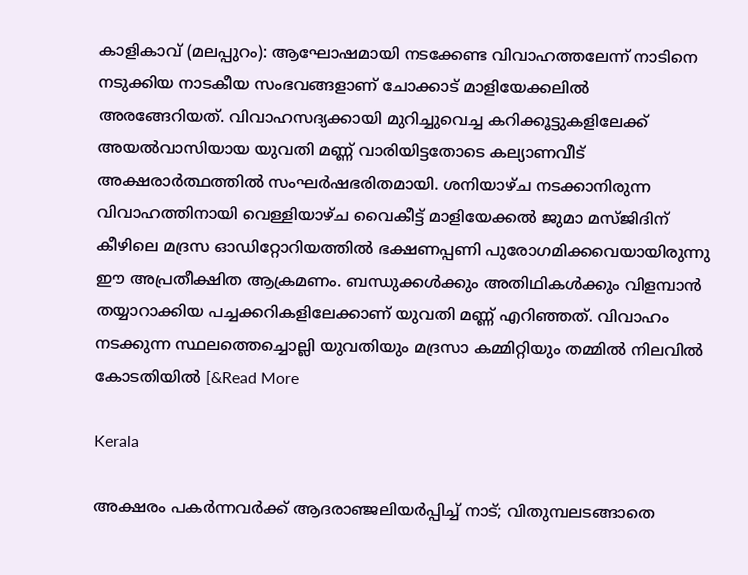കാളികാവ് (മലപ്പുറം): ആഘോഷമായി നടക്കേണ്ട വിവാഹത്തലേന്ന് നാടിനെ നടുക്കിയ നാടകീയ സംഭവങ്ങളാണ് ചോക്കാട് മാളിയേക്കലിൽ അരങ്ങേറിയത്. വിവാഹസദ്യക്കായി മുറിച്ചുവെച്ച കറിക്കൂട്ടുകളിലേക്ക് അയൽവാസിയായ യുവതി മണ്ണ് വാരിയിട്ടതോടെ കല്യാണവീട് അക്ഷരാർത്ഥത്തിൽ സംഘർഷഭരിതമായി. ശനിയാഴ്ച നടക്കാനിരുന്ന വിവാഹത്തിനായി വെള്ളിയാഴ്ച വൈകീട്ട് മാളിയേക്കൽ ജുമാ മസ്ജിദിന് കീഴിലെ മദ്രസ ഓഡിറ്റോറിയത്തിൽ ഭക്ഷണപ്പണി പുരോഗമിക്കവെയായിരുന്നു ഈ അപ്രതീക്ഷിത ആക്രമണം. ബന്ധുക്കൾക്കും അതിഥികൾക്കും വിളമ്പാൻ തയ്യാറാക്കിയ പച്ചക്കറികളിലേക്കാണ് യുവതി മണ്ണ് എറിഞ്ഞത്. വിവാഹം നടക്കുന്ന സ്ഥലത്തെച്ചൊല്ലി യുവതിയും മദ്രസാ കമ്മിറ്റിയും തമ്മിൽ നിലവിൽ കോടതിയിൽ [&Read More

Kerala

അക്ഷരം പകര്‍ന്നവര്‍ക്ക് ആദരാഞ്ജലിയര്‍പ്പിച്ച് നാട്; വിതുമ്പലടങ്ങാതെ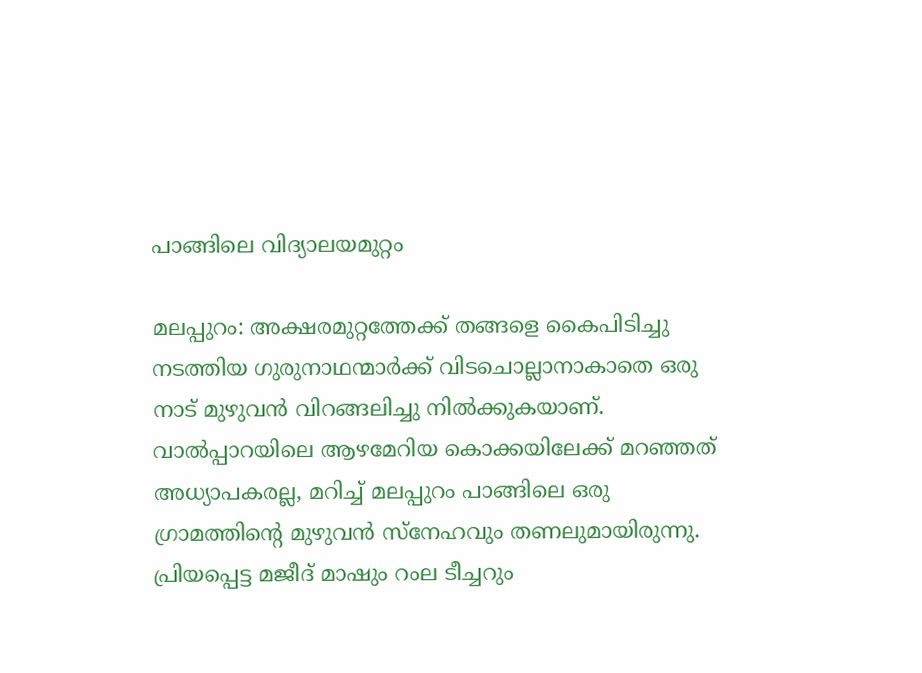പാങ്ങിലെ വിദ്യാലയമുറ്റം

മലപ്പുറം: അക്ഷരമുറ്റത്തേക്ക് തങ്ങളെ കൈപിടിച്ചു നടത്തിയ ഗുരുനാഥന്മാർക്ക് വിടചൊല്ലാനാകാതെ ഒരു നാട് മുഴുവൻ വിറങ്ങലിച്ചു നിൽക്കുകയാണ്. വാൽപ്പാറയിലെ ആഴമേറിയ കൊക്കയിലേക്ക് മറഞ്ഞത് അധ്യാപകരല്ല, മറിച്ച് മലപ്പുറം പാങ്ങിലെ ഒരു ഗ്രാമത്തിന്റെ മുഴുവൻ സ്നേഹവും തണലുമായിരുന്നു. പ്രിയപ്പെട്ട മജീദ് മാഷും റംല ടീച്ചറും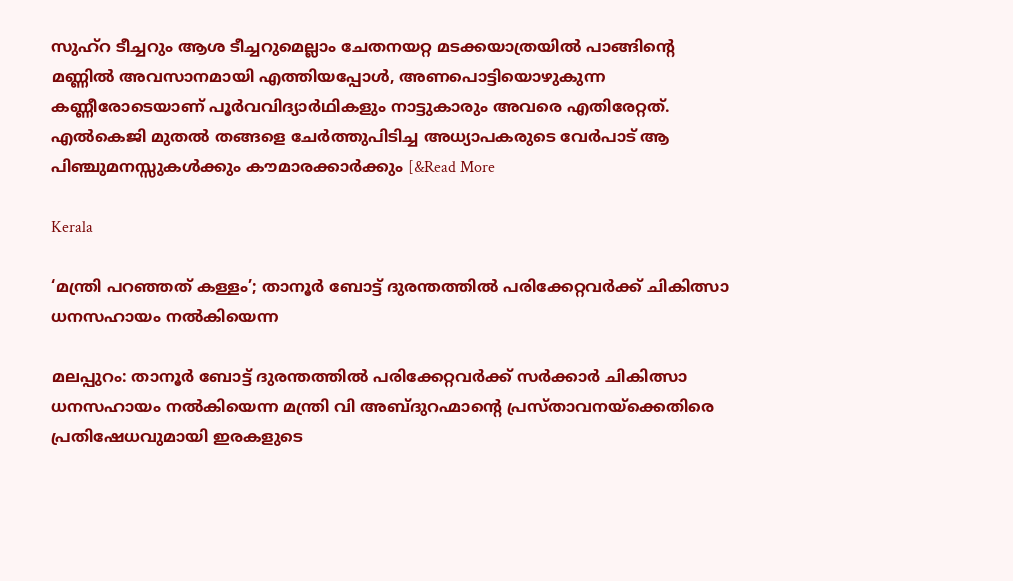സുഹ്‌റ ടീച്ചറും ആശ ടീച്ചറുമെല്ലാം ചേതനയറ്റ മടക്കയാത്രയിൽ പാങ്ങിന്റെ മണ്ണിൽ അവസാനമായി എത്തിയപ്പോൾ, അണപൊട്ടിയൊഴുകുന്ന കണ്ണീരോടെയാണ് പൂർവവിദ്യാർഥികളും നാട്ടുകാരും അവരെ എതിരേറ്റത്. എൽകെജി മുതൽ തങ്ങളെ ചേർത്തുപിടിച്ച അധ്യാപകരുടെ വേർപാട് ആ പിഞ്ചുമനസ്സുകൾക്കും കൗമാരക്കാർക്കും [&Read More

Kerala

‘മന്ത്രി പറഞ്ഞത് കള്ളം’; താനൂർ ബോട്ട് ദുരന്തത്തിൽ പരിക്കേറ്റവർക്ക് ചികിത്സാ ധനസഹായം നൽകിയെന്ന

മലപ്പുറം: താനൂർ ബോട്ട് ദുരന്തത്തിൽ പരിക്കേറ്റവർക്ക് സർക്കാർ ചികിത്സാ ധനസഹായം നൽകിയെന്ന മന്ത്രി വി അബ്ദുറഹ്മാന്റെ പ്രസ്താവനയ്ക്കെതിരെ പ്രതിഷേധവുമായി ഇരകളുടെ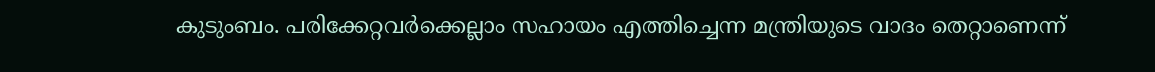കുടുംബം. പരിക്കേറ്റവർക്കെല്ലാം സഹായം എത്തിച്ചെന്ന മന്ത്രിയുടെ വാദം തെറ്റാണെന്ന്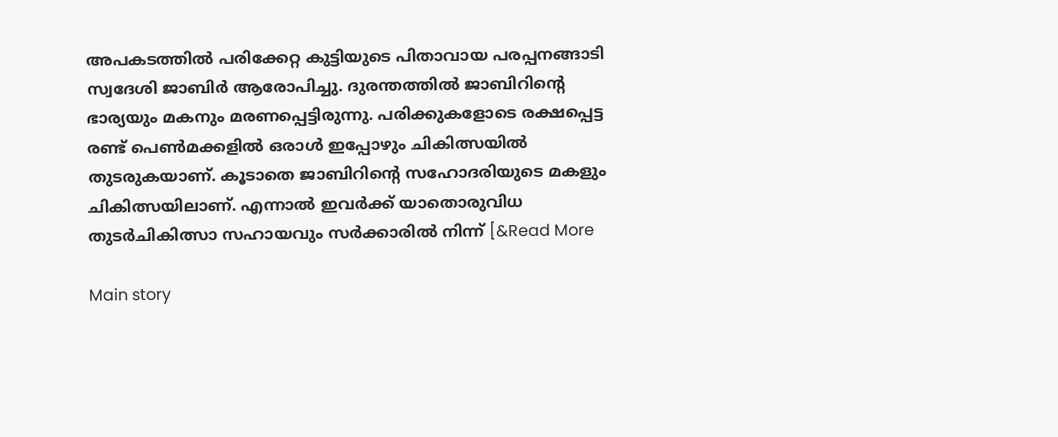അപകടത്തിൽ പരിക്കേറ്റ കുട്ടിയുടെ പിതാവായ പരപ്പനങ്ങാടി സ്വദേശി ജാബിർ ആരോപിച്ചു. ദുരന്തത്തിൽ ജാബിറിന്റെ ഭാര്യയും മകനും മരണപ്പെട്ടിരുന്നു. പരിക്കുകളോടെ രക്ഷപ്പെട്ട രണ്ട് പെൺമക്കളിൽ ഒരാൾ ഇപ്പോഴും ചികിത്സയിൽ തുടരുകയാണ്. കൂടാതെ ജാബിറിന്റെ സഹോദരിയുടെ മകളും ചികിത്സയിലാണ്. എന്നാൽ ഇവർക്ക് യാതൊരുവിധ തുടർചികിത്സാ സഹായവും സർക്കാരിൽ നിന്ന് [&Read More

Main story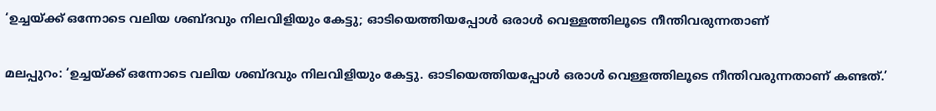‘ഉച്ചയ്ക്ക് ഒന്നോടെ വലിയ ശബ്ദവും നിലവിളിയും കേട്ടു; ഓടിയെത്തിയപ്പോൾ ഒരാൾ വെള്ളത്തിലൂടെ നീന്തിവരുന്നതാണ്

മലപ്പുറം: ‘ഉച്ചയ്ക്ക് ഒന്നോടെ വലിയ ശബ്ദവും നിലവിളിയും കേട്ടു. ഓടിയെത്തിയപ്പോൾ ഒരാൾ വെള്ളത്തിലൂടെ നീന്തിവരുന്നതാണ് കണ്ടത്.’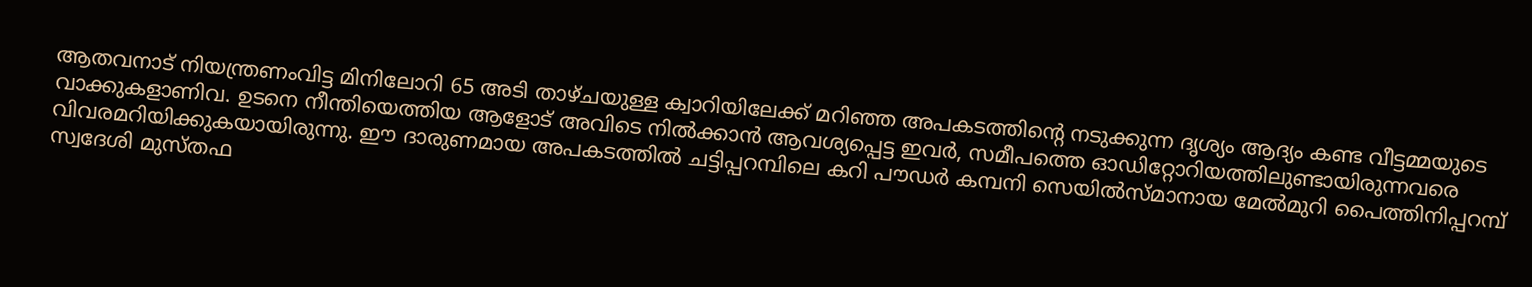ആതവനാട് നിയന്ത്രണംവിട്ട മിനിലോറി 65 അടി താഴ്ചയുള്ള ക്വാറിയിലേക്ക് മറിഞ്ഞ അപകടത്തിന്റെ നടുക്കുന്ന ദൃശ്യം ആദ്യം കണ്ട വീട്ടമ്മയുടെ വാക്കുകളാണിവ. ഉടനെ നീന്തിയെത്തിയ ആളോട് അവിടെ നിൽക്കാൻ ആവശ്യപ്പെട്ട ഇവർ, സമീപത്തെ ഓഡിറ്റോറിയത്തിലുണ്ടായിരുന്നവരെ വിവരമറിയിക്കുകയായിരുന്നു. ഈ ദാരുണമായ അപകടത്തിൽ ചട്ടിപ്പറമ്പിലെ കറി പൗഡർ കമ്പനി സെയിൽസ്മാനായ മേൽമുറി പൈത്തിനിപ്പറമ്പ് സ്വദേശി മുസ്തഫ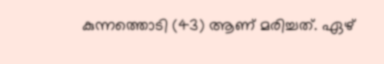കുന്നത്തൊടി (43) ആണ് മരിച്ചത്. ഏഴ്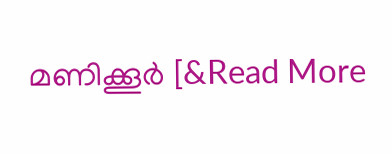മണിക്കൂർ [&Read More